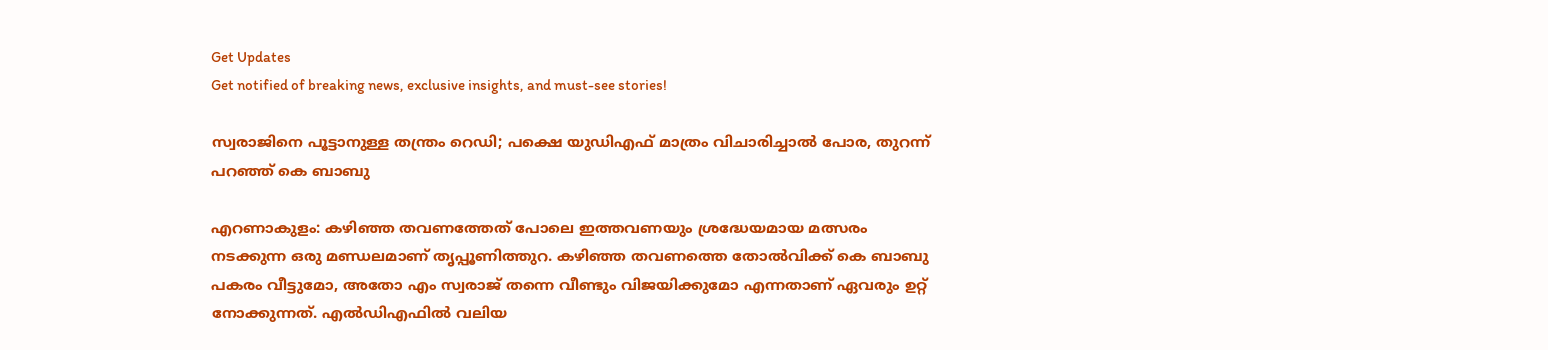Get Updates
Get notified of breaking news, exclusive insights, and must-see stories!

സ്വരാജിനെ പൂട്ടാനുള്ള തന്ത്രം റെഡി; പക്ഷെ യുഡിഎഫ് മാത്രം വിചാരിച്ചാല്‍ പോര, തുറന്ന് പറഞ്ഞ് കെ ബാബു

എറണാകുളം: കഴിഞ്ഞ തവണത്തേത് പോലെ ഇത്തവണയും ശ്രദ്ധേയമായ മത്സരം നടക്കുന്ന ഒരു മണ്ഡലമാണ് തൃപ്പൂണിത്തുറ. കഴിഞ്ഞ തവണത്തെ തോല്‍വിക്ക് കെ ബാബു പകരം വീട്ടുമോ, അതോ എം സ്വരാജ് തന്നെ വീണ്ടും വിജയിക്കുമോ എന്നതാണ് ഏവരും ഉറ്റ് നോക്കുന്നത്. എല്‍ഡിഎഫില്‍ വലിയ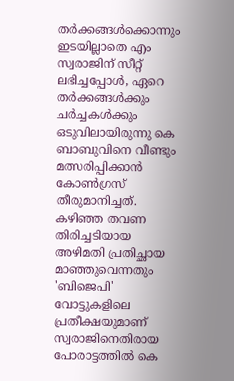തര്‍ക്കങ്ങള്‍ക്കൊന്നും ഇടയില്ലാതെ എം സ്വരാജിന് സീറ്റ് ലഭിച്ചപ്പോള്‍, ഏറെ തര്‍ക്കങ്ങള്‍ക്കും ചര്‍ച്ചകള്‍ക്കും ഒടുവിലായിരുന്നു കെ ബാബുവിനെ വീണ്ടും മത്സരിപ്പിക്കാന്‍ കോണ്‍ഗ്രസ് തീരുമാനിച്ചത്. കഴിഞ്ഞ തവണ തിരിച്ചടിയായ അഴിമതി പ്രതിച്ഛായ മാഞ്ഞുവെന്നതും 'ബിജെപി' വോട്ടുകളിലെ പ്രതീക്ഷയുമാണ് സ്വരാജിനെതിരായ പോരാട്ടത്തില്‍ കെ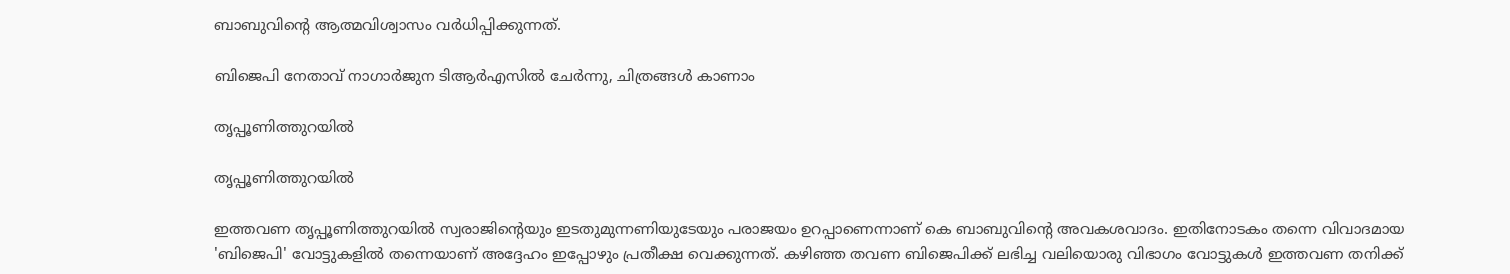ബാബുവിന്‍റെ ആത്മവിശ്വാസം വര്‍ധിപ്പിക്കുന്നത്.

ബിജെപി നേതാവ് നാഗാര്‍ജുന ടിആര്‍എസില്‍ ചേര്‍ന്നു, ചിത്രങ്ങള്‍ കാണാം

തൃപ്പൂണിത്തുറയില്‍

തൃപ്പൂണിത്തുറയില്‍

ഇത്തവണ തൃപ്പൂണിത്തുറയില്‍ സ്വരാജിന്‍റെയും ഇടതുമുന്നണിയുടേയും പരാജയം ഉറപ്പാണെന്നാണ് കെ ബാബുവിന്‍റെ അവകശവാദം. ഇതിനോടകം തന്നെ വിവാദമായ 'ബിജെപി' വോട്ടുകളില്‍ തന്നെയാണ് അദ്ദേഹം ഇപ്പോഴും പ്രതീക്ഷ വെക്കുന്നത്. കഴിഞ്ഞ തവണ ബിജെപിക്ക് ലഭിച്ച വലിയൊരു വിഭാഗം വോട്ടുകള്‍ ഇത്തവണ തനിക്ക്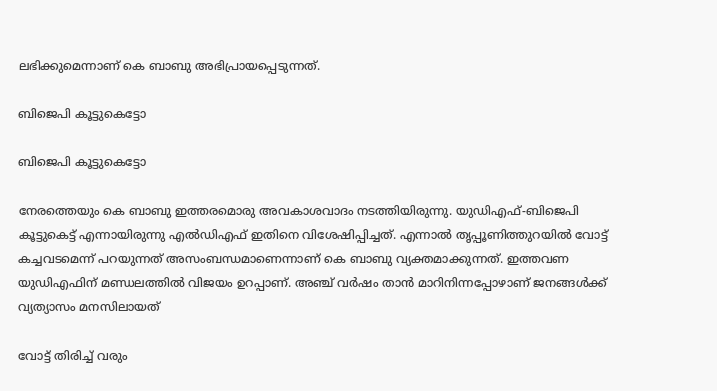ലഭിക്കുമെന്നാണ് കെ ബാബു അഭിപ്രായപ്പെടുന്നത്.

ബിജെപി കൂട്ടുകെട്ടോ

ബിജെപി കൂട്ടുകെട്ടോ

നേരത്തെയും കെ ബാബു ഇത്തരമൊരു അവകാശവാദം നടത്തിയിരുന്നു. യുഡിഎഫ്-ബിജെപി കൂട്ടുകെട്ട് എന്നായിരുന്നു എല്‍ഡിഎഫ് ഇതിനെ വിശേഷിപ്പിച്ചത്. എന്നാല്‍ തൃപ്പൂണിത്തുറയിൽ വോട്ട് കച്ചവടമെന്ന് പറയുന്നത് അസംബന്ധമാണെന്നാണ് കെ ബാബു വ്യക്തമാക്കുന്നത്. ഇത്തവണ യുഡിഎഫിന് മണ്ഡലത്തില്‍ വിജയം ഉറപ്പാണ്. അഞ്ച് വർഷം താൻ മാറിനിന്നപ്പോഴാണ് ജനങ്ങൾക്ക് വ്യത്യാസം മനസിലായത്

വോട്ട് തിരിച്ച് വരും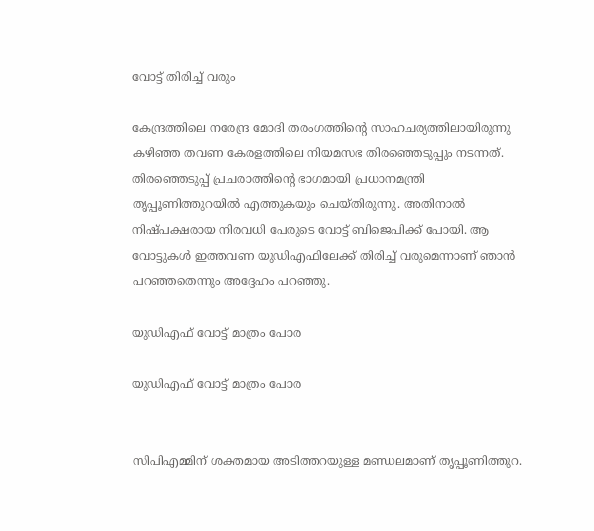വോട്ട് തിരിച്ച് വരും

കേന്ദ്രത്തിലെ നരേന്ദ്ര മോദി തരംഗത്തിന്‍റെ സാഹചര്യത്തിലായിരുന്നു കഴിഞ്ഞ തവണ കേരളത്തിലെ നിയമസഭ തിരഞ്ഞെടുപ്പും നടന്നത്. തിരഞ്ഞെടുപ്പ് പ്രചരാത്തിന്‍റെ ഭാഗമായി പ്രധാനമന്ത്രി തൃപ്പൂണിത്തുറയില്‍ എത്തുകയും ചെയ്തിരുന്നു. അതിനാല്‍ നിഷ്പക്ഷരായ നിരവധി പേരുടെ വോട്ട് ബിജെപിക്ക് പോയി. ആ വോട്ടുകള്‍ ഇത്തവണ യുഡിഎഫിലേക്ക് തിരിച്ച് വരുമെന്നാണ് ഞാന്‍ പറഞ്ഞതെന്നും അദ്ദേഹം പറഞ്ഞു.

യുഡിഎഫ് വോട്ട് മാത്രം പോര

യുഡിഎഫ് വോട്ട് മാത്രം പോര


സിപിഎമ്മിന് ശക്തമായ അടിത്തറയുള്ള മണ്ഡലമാണ് തൃപ്പൂണിത്തുറ.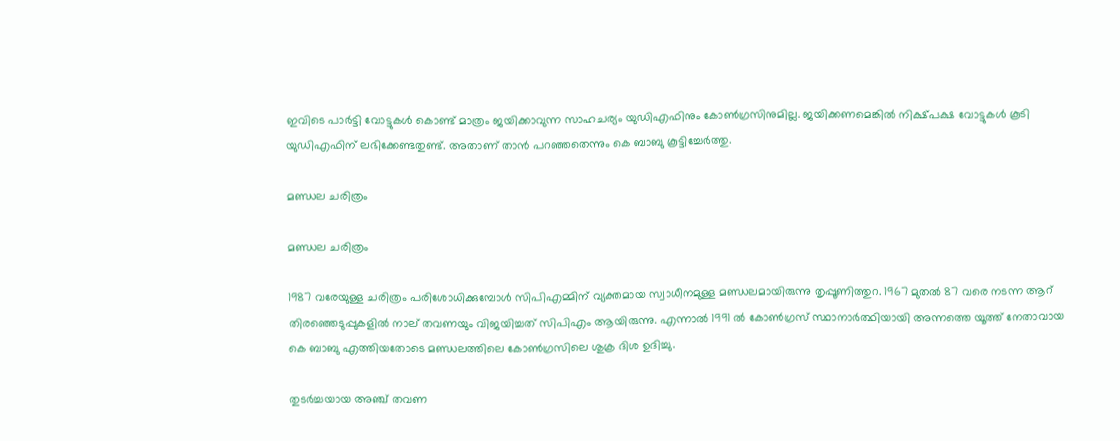ഇവിടെ പാര്‍ട്ടി വോട്ടുകള്‍ കൊണ്ട് മാത്രം ജയിക്കാവുന്ന സാഹചര്യം യുഡിഎഫിനും കോണ്‍ഗ്രസിനുമില്ല. ജയിക്കണമെങ്കില്‍ നിക്ഷ്പക്ഷ വോട്ടുകള്‍ കൂടി യുഡിഎഫിന് ലഭിക്കേണ്ടതുണ്ട്. അതാണ് താന്‍ പറഞ്ഞതെന്നും കെ ബാബു കൂട്ടിച്ചേര്‍ത്തു.

മണ്ഡല ചരിത്രം

മണ്ഡല ചരിത്രം

1987 വരേയുള്ള ചരിത്രം പരിശോധിക്കുമ്പോള്‍ സിപിഎമ്മിന് വ്യക്തമായ സ്വാധീനമുള്ള മണ്ഡലമായിരുന്നു തൃപ്പൂണിത്തുറ. 1967 മുതല്‍ 87 വരെ നടന്ന ആറ് തിരഞ്ഞെടുപ്പുകളില്‍ നാല് തവണയും വിജയിച്ചത് സിപിഎം ആയിരുന്നു. എന്നാല്‍ 1991 ല്‍ കോണ്‍ഗ്രസ് സ്ഥാനാര്‍ത്ഥിയായി അന്നത്തെ യൂത്ത് നേതാവായ കെ ബാബു എത്തിയതോടെ മണ്ഡലത്തിലെ കോണ്‍ഗ്രസിലെ ശുക്ര ദിശ ഉദിച്ചു.

തുടര്‍ച്ചയായ അഞ്ച് തവണ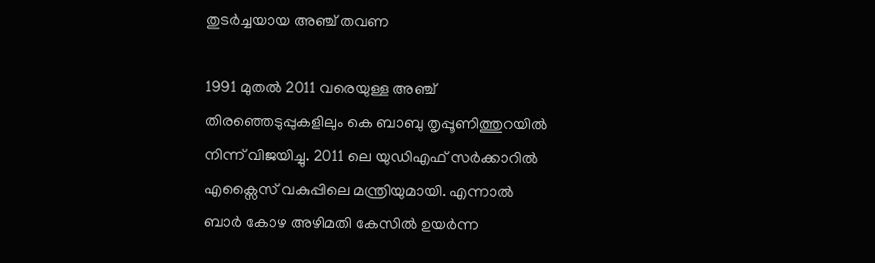തുടര്‍ച്ചയായ അഞ്ച് തവണ

1991 മുതല്‍ 2011 വരെയുള്ള അഞ്ച് തിരഞ്ഞെടുപ്പുകളിലും കെ ബാബു തൃപ്പൂണിത്തുറയില്‍ നിന്ന് വിജയിച്ചു. 2011 ലെ യുഡിഎഫ് സര്‍ക്കാറില്‍ എക്സൈസ് വകുപ്പിലെ മന്ത്രിയുമായി. എന്നാല്‍ ബാര്‍ കോഴ അഴിമതി കേസില്‍ ഉയര്‍ന്ന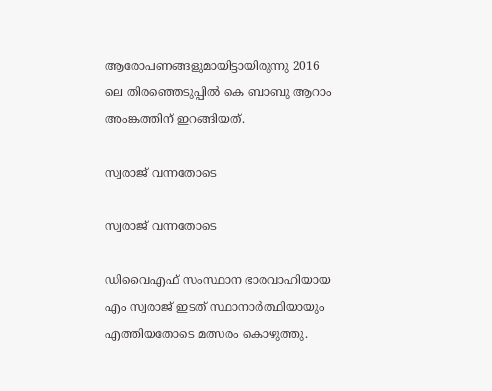ആരോപണങ്ങളുമായിട്ടായിരുന്നു 2016 ലെ തിരഞ്ഞെടുപ്പില്‍ കെ ബാബു ആറാം അംങ്കത്തിന് ഇറങ്ങിയത്.

സ്വരാജ് വന്നതോടെ

സ്വരാജ് വന്നതോടെ

ഡിവൈഎഫ് സംസ്ഥാന ഭാരവാഹിയായ എം സ്വരാജ് ഇടത് സ്ഥാനാര്‍ത്ഥിയായും എത്തിയതോടെ മത്സരം കൊഴുത്തു.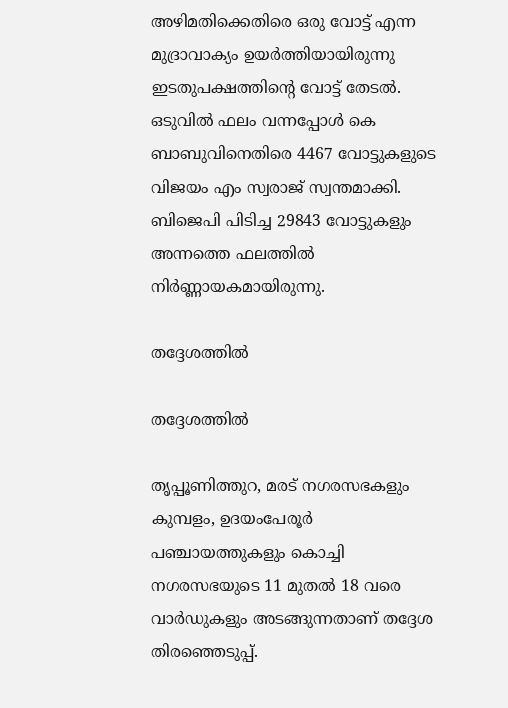അഴിമതിക്കെതിരെ ഒരു വോട്ട് എന്ന മുദ്രാവാക്യം ഉയര്‍ത്തിയായിരുന്നു ഇടതുപക്ഷത്തിന്‍റെ വോട്ട് തേടല്‍. ഒടുവില്‍ ഫലം വന്നപ്പോള്‍ കെ ബാബുവിനെതിരെ 4467 വോട്ടുകളുടെ വിജയം എം സ്വരാജ് സ്വന്തമാക്കി. ബിജെപി പിടിച്ച 29843 വോട്ടുകളും അന്നത്തെ ഫലത്തില്‍ നിര്‍ണ്ണായകമായിരുന്നു.

തദ്ദേശത്തില്‍

തദ്ദേശത്തില്‍

തൃപ്പൂണിത്തുറ, മരട് നഗരസഭകളും കുമ്പളം, ഉദയംപേരൂര്‍ പഞ്ചായത്തുകളും കൊച്ചി നഗരസഭയുടെ 11 മുതല്‍ 18 വരെ വാര്‍ഡുകളും അടങ്ങുന്നതാണ് തദ്ദേശ തിരഞ്ഞെടുപ്പ്.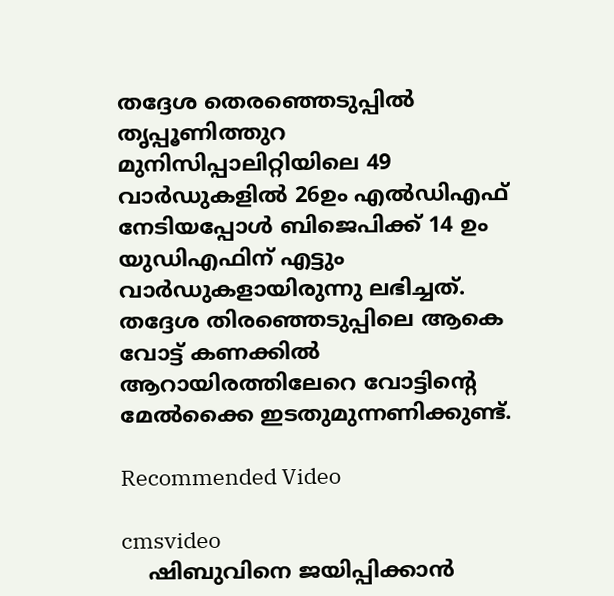തദ്ദേശ തെരഞ്ഞെടുപ്പില്‍ തൃപ്പൂണിത്തുറ മുനിസിപ്പാലിറ്റിയിലെ 49 വാര്‍ഡുകളില്‍ 26ഉം എല്‍ഡിഎഫ് നേടിയപ്പോള്‍ ബിജെപിക്ക് 14 ഉം യുഡിഎഫിന് എട്ടും വാര്‍ഡുകളായിരുന്നു ലഭിച്ചത്. തദ്ദേശ തിരഞ്ഞെടുപ്പിലെ ആകെ വോട്ട് കണക്കില്‍ ആറായിരത്തിലേറെ വോട്ടിന്‍റെ മേല്‍ക്കൈ ഇടതുമുന്നണിക്കുണ്ട്.

Recommended Video

cmsvideo
    ഷിബുവിനെ ജയിപ്പിക്കാന്‍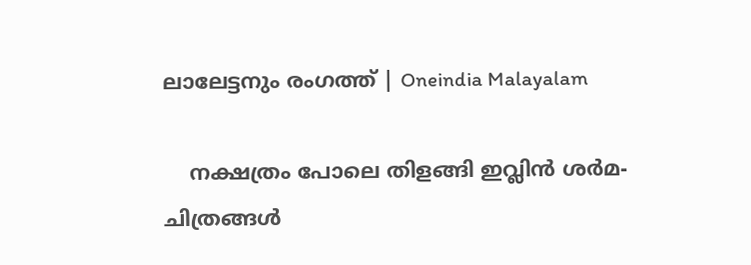ലാലേട്ടനും രംഗത്ത് | Oneindia Malayalam

    നക്ഷത്രം പോലെ തിളങ്ങി ഇവ്ലിൻ ശർമ- ചിത്രങ്ങൾ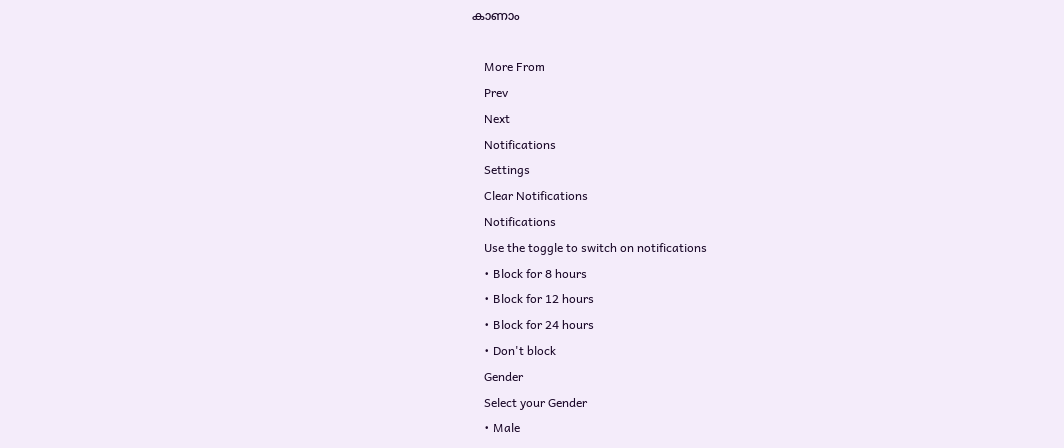കാണാം

    More From
    Prev
    Next
    Notifications
    Settings
    Clear Notifications
    Notifications
    Use the toggle to switch on notifications
    • Block for 8 hours
    • Block for 12 hours
    • Block for 24 hours
    • Don't block
    Gender
    Select your Gender
    • Male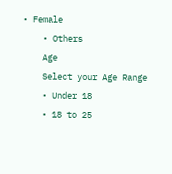• Female
    • Others
    Age
    Select your Age Range
    • Under 18
    • 18 to 25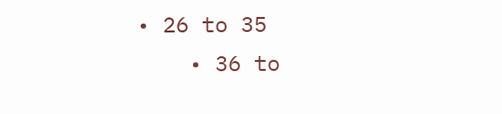• 26 to 35
    • 36 to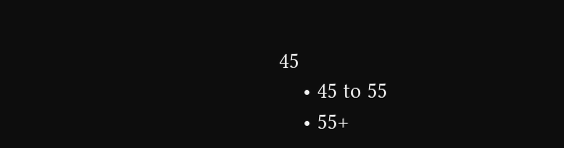45
    • 45 to 55
    • 55+